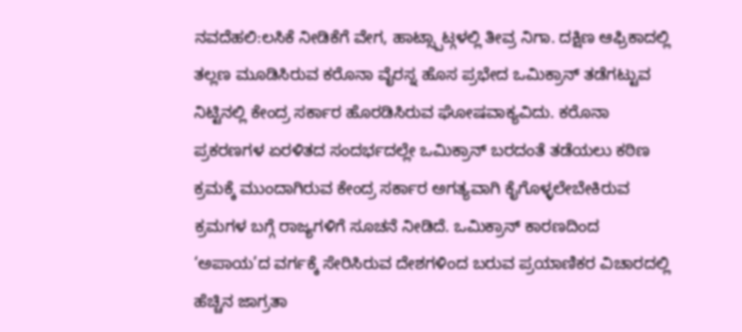ನವದೆಹಲಿ:ಲಸಿಕೆ ನೀಡಿಕೆಗೆ ವೇಗ, ಹಾಟ್ಸ್ಪಾಟ್ಗಳಲ್ಲಿ ತೀವ್ರ ನಿಗಾ. ದಕ್ಷಿಣ ಆಫ್ರಿಕಾದಲ್ಲಿ ತಲ್ಲಣ ಮೂಡಿಸಿರುವ ಕರೊನಾ ವೈರಸ್ನ ಹೊಸ ಪ್ರಭೇದ ಒಮಿಕ್ರಾನ್ ತಡೆಗಟ್ಟುವ ನಿಟ್ಟಿನಲ್ಲಿ ಕೇಂದ್ರ ಸರ್ಕಾರ ಹೊರಡಿಸಿರುವ ಘೋಷವಾಕ್ಯವಿದು. ಕರೊನಾ ಪ್ರಕರಣಗಳ ಏರಳಿತದ ಸಂದರ್ಭದಲ್ಲೇ ಒಮಿಕ್ರಾನ್ ಬರದಂತೆ ತಡೆಯಲು ಕಠಿಣ ಕ್ರಮಕ್ಕೆ ಮುಂದಾಗಿರುವ ಕೇಂದ್ರ ಸರ್ಕಾರ ಅಗತ್ಯವಾಗಿ ಕೈಗೊಳ್ಳಲೇಬೇಕಿರುವ ಕ್ರಮಗಳ ಬಗ್ಗೆ ರಾಜ್ಯಗಳಿಗೆ ಸೂಚನೆ ನೀಡಿದೆ. ಒಮಿಕ್ರಾನ್ ಕಾರಣದಿಂದ ‘ಅಪಾಯ’ದ ವರ್ಗಕ್ಕೆ ಸೇರಿಸಿರುವ ದೇಶಗಳಿಂದ ಬರುವ ಪ್ರಯಾಣಿಕರ ವಿಚಾರದಲ್ಲಿ ಹೆಚ್ಚಿನ ಜಾಗ್ರತಾ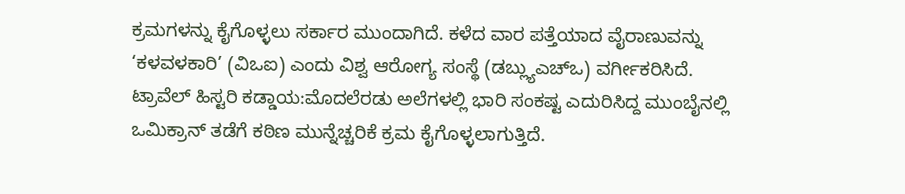ಕ್ರಮಗಳನ್ನು ಕೈಗೊಳ್ಳಲು ಸರ್ಕಾರ ಮುಂದಾಗಿದೆ. ಕಳೆದ ವಾರ ಪತ್ತೆಯಾದ ವೈರಾಣುವನ್ನು ‘ಕಳವಳಕಾರಿ’ (ವಿಒಐ) ಎಂದು ವಿಶ್ವ ಆರೋಗ್ಯ ಸಂಸ್ಥೆ (ಡಬ್ಲ್ಯುಎಚ್ಒ) ವರ್ಗೀಕರಿಸಿದೆ.
ಟ್ರಾವೆಲ್ ಹಿಸ್ಟರಿ ಕಡ್ಡಾಯ:ಮೊದಲೆರಡು ಅಲೆಗಳಲ್ಲಿ ಭಾರಿ ಸಂಕಷ್ಟ ಎದುರಿಸಿದ್ದ ಮುಂಬೈನಲ್ಲಿ ಒಮಿಕ್ರಾನ್ ತಡೆಗೆ ಕಠಿಣ ಮುನ್ನೆಚ್ಚರಿಕೆ ಕ್ರಮ ಕೈಗೊಳ್ಳಲಾಗುತ್ತಿದೆ.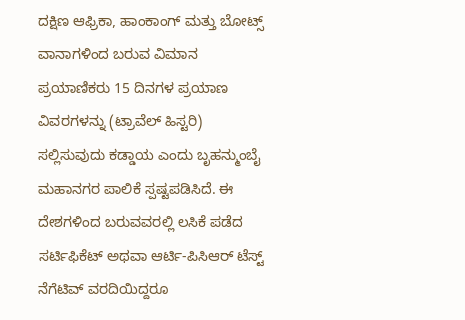ದಕ್ಷಿಣ ಆಫ್ರಿಕಾ, ಹಾಂಕಾಂಗ್ ಮತ್ತು ಬೋಟ್ಸ್ ವಾನಾಗಳಿಂದ ಬರುವ ವಿಮಾನ ಪ್ರಯಾಣಿಕರು 15 ದಿನಗಳ ಪ್ರಯಾಣ ವಿವರಗಳನ್ನು (ಟ್ರಾವೆಲ್ ಹಿಸ್ಟರಿ) ಸಲ್ಲಿಸುವುದು ಕಡ್ಡಾಯ ಎಂದು ಬೃಹನ್ಮುಂಬೈ ಮಹಾನಗರ ಪಾಲಿಕೆ ಸ್ಪಷ್ಟಪಡಿಸಿದೆ. ಈ ದೇಶಗಳಿಂದ ಬರುವವರಲ್ಲಿ ಲಸಿಕೆ ಪಡೆದ ಸರ್ಟಿಫಿಕೆಟ್ ಅಥವಾ ಆರ್ಟಿ-ಪಿಸಿಆರ್ ಟೆಸ್ಟ್ ನೆಗೆಟಿವ್ ವರದಿಯಿದ್ದರೂ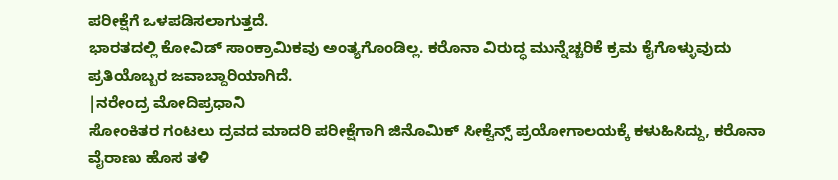ಪರೀಕ್ಷೆಗೆ ಒಳಪಡಿಸಲಾಗುತ್ತದೆ.
ಭಾರತದಲ್ಲಿ ಕೋವಿಡ್ ಸಾಂಕ್ರಾಮಿಕವು ಅಂತ್ಯಗೊಂಡಿಲ್ಲ. ಕರೊನಾ ವಿರುದ್ಧ ಮುನ್ನೆಚ್ಚರಿಕೆ ಕ್ರಮ ಕೈಗೊಳ್ಳುವುದು ಪ್ರತಿಯೊಬ್ಬರ ಜವಾಬ್ದಾರಿಯಾಗಿದೆ.
|ನರೇಂದ್ರ ಮೋದಿಪ್ರಧಾನಿ
ಸೋಂಕಿತರ ಗಂಟಲು ದ್ರವದ ಮಾದರಿ ಪರೀಕ್ಷೆಗಾಗಿ ಜಿನೊಮಿಕ್ ಸೀಕ್ವೆನ್ಸ್ ಪ್ರಯೋಗಾಲಯಕ್ಕೆ ಕಳುಹಿಸಿದ್ದು, ಕರೊನಾ ವೈರಾಣು ಹೊಸ ತಳಿ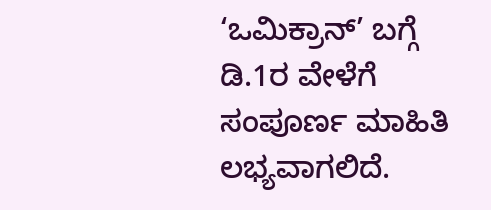‘ಒಮಿಕ್ರಾನ್’ ಬಗ್ಗೆ ಡಿ.1ರ ವೇಳೆಗೆ ಸಂಪೂರ್ಣ ಮಾಹಿತಿ ಲಭ್ಯವಾಗಲಿದೆ.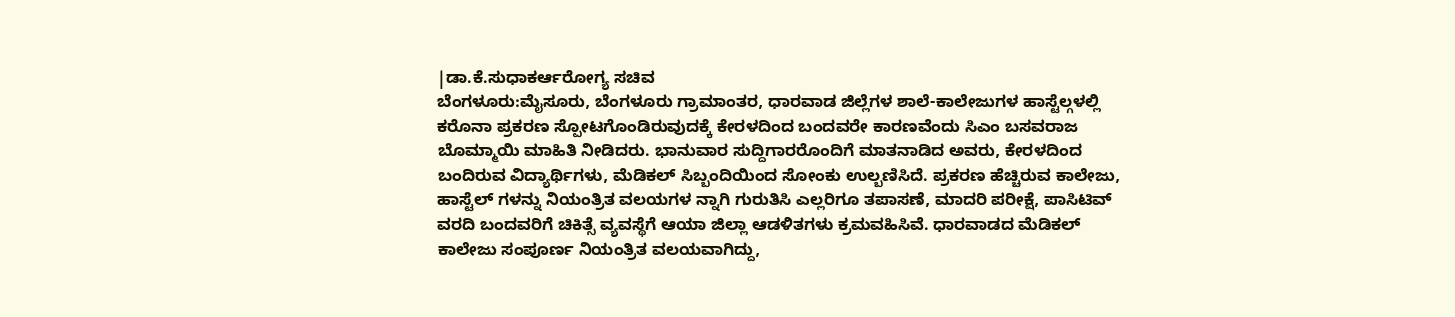|ಡಾ.ಕೆ.ಸುಧಾಕರ್ಆರೋಗ್ಯ ಸಚಿವ
ಬೆಂಗಳೂರು:ಮೈಸೂರು, ಬೆಂಗಳೂರು ಗ್ರಾಮಾಂತರ, ಧಾರವಾಡ ಜಿಲ್ಲೆಗಳ ಶಾಲೆ-ಕಾಲೇಜುಗಳ ಹಾಸ್ಟೆಲ್ಗಳಲ್ಲಿ ಕರೊನಾ ಪ್ರಕರಣ ಸ್ಪೋಟಗೊಂಡಿರುವುದಕ್ಕೆ ಕೇರಳದಿಂದ ಬಂದವರೇ ಕಾರಣವೆಂದು ಸಿಎಂ ಬಸವರಾಜ ಬೊಮ್ಮಾಯಿ ಮಾಹಿತಿ ನೀಡಿದರು. ಭಾನುವಾರ ಸುದ್ದಿಗಾರರೊಂದಿಗೆ ಮಾತನಾಡಿದ ಅವರು, ಕೇರಳದಿಂದ ಬಂದಿರುವ ವಿದ್ಯಾರ್ಥಿಗಳು, ಮೆಡಿಕಲ್ ಸಿಬ್ಬಂದಿಯಿಂದ ಸೋಂಕು ಉಲ್ಬಣಿಸಿದೆ. ಪ್ರಕರಣ ಹೆಚ್ಚಿರುವ ಕಾಲೇಜು, ಹಾಸ್ಟೆಲ್ ಗಳನ್ನು ನಿಯಂತ್ರಿತ ವಲಯಗಳ ನ್ನಾಗಿ ಗುರುತಿಸಿ ಎಲ್ಲರಿಗೂ ತಪಾಸಣೆ, ಮಾದರಿ ಪರೀಕ್ಷೆ, ಪಾಸಿಟಿವ್ ವರದಿ ಬಂದವರಿಗೆ ಚಿಕಿತ್ಸೆ ವ್ಯವಸ್ಥೆಗೆ ಆಯಾ ಜಿಲ್ಲಾ ಆಡಳಿತಗಳು ಕ್ರಮವಹಿಸಿವೆ. ಧಾರವಾಡದ ಮೆಡಿಕಲ್ ಕಾಲೇಜು ಸಂಪೂರ್ಣ ನಿಯಂತ್ರಿತ ವಲಯವಾಗಿದ್ದು,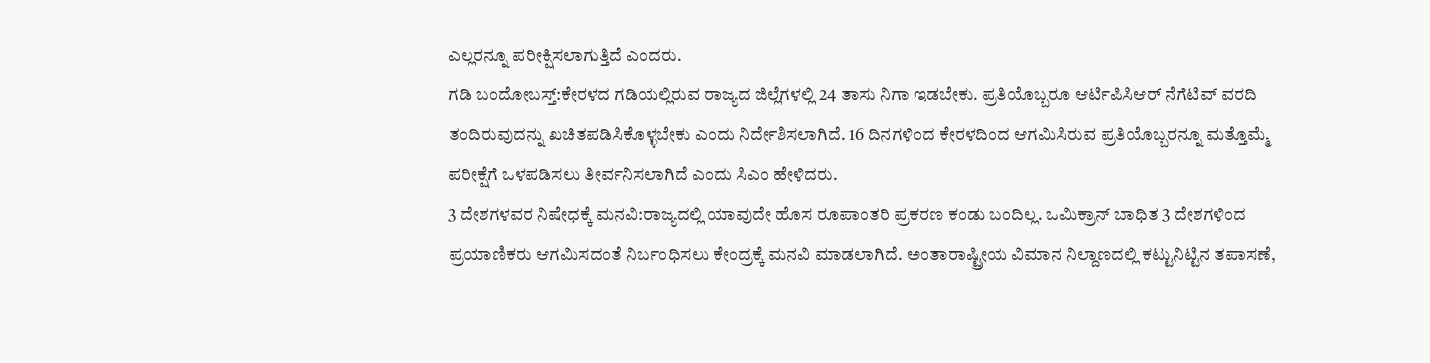ಎಲ್ಲರನ್ನೂ ಪರೀಕ್ಷಿಸಲಾಗುತ್ತಿದೆ ಎಂದರು.
ಗಡಿ ಬಂದೋಬಸ್ತ್:ಕೇರಳದ ಗಡಿಯಲ್ಲಿರುವ ರಾಜ್ಯದ ಜಿಲ್ಲೆಗಳಲ್ಲಿ 24 ತಾಸು ನಿಗಾ ಇಡಬೇಕು. ಪ್ರತಿಯೊಬ್ಬರೂ ಆರ್ಟಿಪಿಸಿಆರ್ ನೆಗೆಟಿವ್ ವರದಿ ತಂದಿರುವುದನ್ನು ಖಚಿತಪಡಿಸಿಕೊಳ್ಳಬೇಕು ಎಂದು ನಿರ್ದೇಶಿಸಲಾಗಿದೆ. 16 ದಿನಗಳಿಂದ ಕೇರಳದಿಂದ ಆಗಮಿಸಿರುವ ಪ್ರತಿಯೊಬ್ಬರನ್ನೂ ಮತ್ತೊಮ್ಮೆ ಪರೀಕ್ಷೆಗೆ ಒಳಪಡಿಸಲು ತೀರ್ವನಿಸಲಾಗಿದೆ ಎಂದು ಸಿಎಂ ಹೇಳಿದರು.
3 ದೇಶಗಳವರ ನಿಷೇಧಕ್ಕೆ ಮನವಿ:ರಾಜ್ಯದಲ್ಲಿ ಯಾವುದೇ ಹೊಸ ರೂಪಾಂತರಿ ಪ್ರಕರಣ ಕಂಡು ಬಂದಿಲ್ಲ. ಒಮಿಕ್ರಾನ್ ಬಾಧಿತ 3 ದೇಶಗಳಿಂದ ಪ್ರಯಾಣಿಕರು ಆಗಮಿಸದಂತೆ ನಿರ್ಬಂಧಿಸಲು ಕೇಂದ್ರಕ್ಕೆ ಮನವಿ ಮಾಡಲಾಗಿದೆ. ಅಂತಾರಾಷ್ಟ್ರೀಯ ವಿಮಾನ ನಿಲ್ದಾಣದಲ್ಲಿ ಕಟ್ಟುನಿಟ್ಟಿನ ತಪಾಸಣೆ,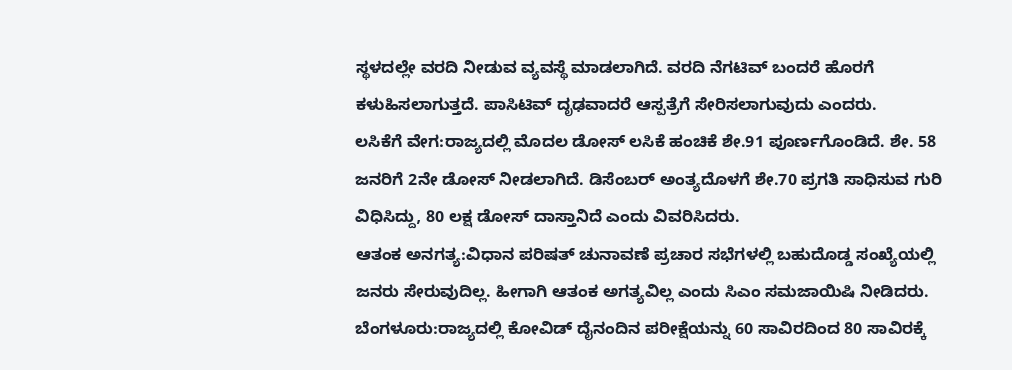ಸ್ಥಳದಲ್ಲೇ ವರದಿ ನೀಡುವ ವ್ಯವಸ್ಥೆ ಮಾಡಲಾಗಿದೆ. ವರದಿ ನೆಗಟಿವ್ ಬಂದರೆ ಹೊರಗೆ ಕಳುಹಿಸಲಾಗುತ್ತದೆ. ಪಾಸಿಟಿವ್ ದೃಢವಾದರೆ ಆಸ್ಪತ್ರೆಗೆ ಸೇರಿಸಲಾಗುವುದು ಎಂದರು.
ಲಸಿಕೆಗೆ ವೇಗ:ರಾಜ್ಯದಲ್ಲಿ ಮೊದಲ ಡೋಸ್ ಲಸಿಕೆ ಹಂಚಿಕೆ ಶೇ.91 ಪೂರ್ಣಗೊಂಡಿದೆ. ಶೇ. 58 ಜನರಿಗೆ 2ನೇ ಡೋಸ್ ನೀಡಲಾಗಿದೆ. ಡಿಸೆಂಬರ್ ಅಂತ್ಯದೊಳಗೆ ಶೇ.70 ಪ್ರಗತಿ ಸಾಧಿಸುವ ಗುರಿ ವಿಧಿಸಿದ್ದು, 80 ಲಕ್ಷ ಡೋಸ್ ದಾಸ್ತಾನಿದೆ ಎಂದು ವಿವರಿಸಿದರು.
ಆತಂಕ ಅನಗತ್ಯ:ವಿಧಾನ ಪರಿಷತ್ ಚುನಾವಣೆ ಪ್ರಚಾರ ಸಭೆಗಳಲ್ಲಿ ಬಹುದೊಡ್ಡ ಸಂಖ್ಯೆಯಲ್ಲಿ ಜನರು ಸೇರುವುದಿಲ್ಲ. ಹೀಗಾಗಿ ಆತಂಕ ಅಗತ್ಯವಿಲ್ಲ ಎಂದು ಸಿಎಂ ಸಮಜಾಯಿಷಿ ನೀಡಿದರು.
ಬೆಂಗಳೂರು:ರಾಜ್ಯದಲ್ಲಿ ಕೋವಿಡ್ ದೈನಂದಿನ ಪರೀಕ್ಷೆಯನ್ನು 60 ಸಾವಿರದಿಂದ 80 ಸಾವಿರಕ್ಕೆ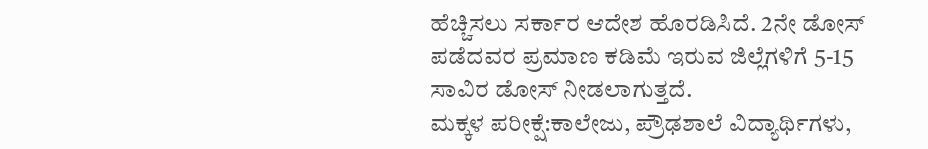ಹೆಚ್ಚಿಸಲು ಸರ್ಕಾರ ಆದೇಶ ಹೊರಡಿಸಿದೆ. 2ನೇ ಡೋಸ್ ಪಡೆದವರ ಪ್ರಮಾಣ ಕಡಿಮೆ ಇರುವ ಜಿಲ್ಲೆಗಳಿಗೆ 5-15 ಸಾವಿರ ಡೋಸ್ ನೀಡಲಾಗುತ್ತದೆ.
ಮಕ್ಕಳ ಪರೀಕ್ಷೆ:ಕಾಲೇಜು, ಪ್ರೌಢಶಾಲೆ ವಿದ್ಯಾರ್ಥಿಗಳು,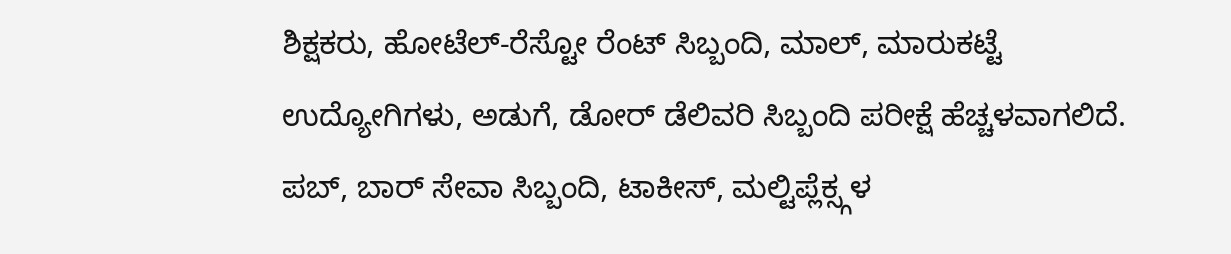ಶಿಕ್ಷಕರು, ಹೋಟೆಲ್-ರೆಸ್ಟೋ ರೆಂಟ್ ಸಿಬ್ಬಂದಿ, ಮಾಲ್, ಮಾರುಕಟ್ಟೆ ಉದ್ಯೋಗಿಗಳು, ಅಡುಗೆ, ಡೋರ್ ಡೆಲಿವರಿ ಸಿಬ್ಬಂದಿ ಪರೀಕ್ಷೆ ಹೆಚ್ಚಳವಾಗಲಿದೆ. ಪಬ್, ಬಾರ್ ಸೇವಾ ಸಿಬ್ಬಂದಿ, ಟಾಕೀಸ್, ಮಲ್ಟಿಪ್ಲೆಕ್ಸ್ಗಳ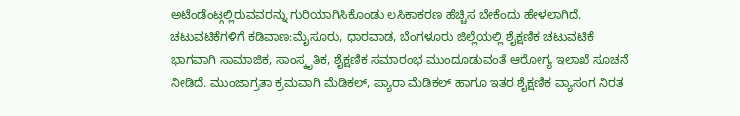ಅಟೆಂಡೆಂಟ್ಗಲ್ಲಿರುವವರನ್ನು ಗುರಿಯಾಗಿಸಿಕೊಂಡು ಲಸಿಕಾಕರಣ ಹೆಚ್ಚಿಸ ಬೇಕೆಂದು ಹೇಳಲಾಗಿದೆ.
ಚಟುವಟಿಕೆಗಳಿಗೆ ಕಡಿವಾಣ:ಮೈಸೂರು, ಧಾರವಾಡ, ಬೆಂಗಳೂರು ಜಿಲ್ಲೆಯಲ್ಲಿ ಶೈಕ್ಷಣಿಕ ಚಟುವಟಿಕೆ ಭಾಗವಾಗಿ ಸಾಮಾಜಿಕ, ಸಾಂಸ್ಕೃತಿಕ, ಶೈಕ್ಷಣಿಕ ಸಮಾರಂಭ ಮುಂದೂಡುವಂತೆ ಆರೋಗ್ಯ ಇಲಾಖೆ ಸೂಚನೆ ನೀಡಿದೆ. ಮುಂಜಾಗ್ರತಾ ಕ್ರಮವಾಗಿ ಮೆಡಿಕಲ್, ಪ್ಯಾರಾ ಮೆಡಿಕಲ್ ಹಾಗೂ ಇತರ ಶೈಕ್ಷಣಿಕ ವ್ಯಾಸಂಗ ನಿರತ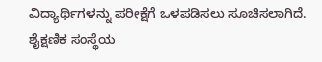ವಿದ್ಯಾರ್ಥಿಗಳನ್ನು ಪರೀಕ್ಷೆಗೆ ಒಳಪಡಿಸಲು ಸೂಚಿಸಲಾಗಿದೆ. ಶೈಕ್ಷಣಿಕ ಸಂಸ್ಥೆಯ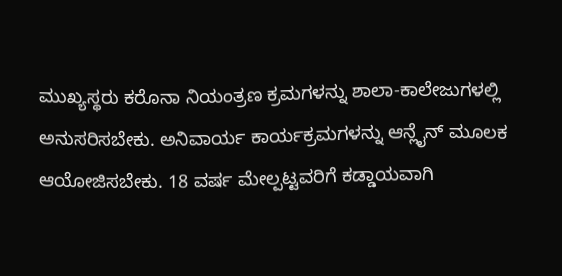ಮುಖ್ಯಸ್ಥರು ಕರೊನಾ ನಿಯಂತ್ರಣ ಕ್ರಮಗಳನ್ನು ಶಾಲಾ-ಕಾಲೇಜುಗಳಲ್ಲಿ ಅನುಸರಿಸಬೇಕು. ಅನಿವಾರ್ಯ ಕಾರ್ಯಕ್ರಮಗಳನ್ನು ಆನ್ಲೈನ್ ಮೂಲಕ ಆಯೋಜಿಸಬೇಕು. 18 ವರ್ಷ ಮೇಲ್ಪಟ್ಟವರಿಗೆ ಕಡ್ಡಾಯವಾಗಿ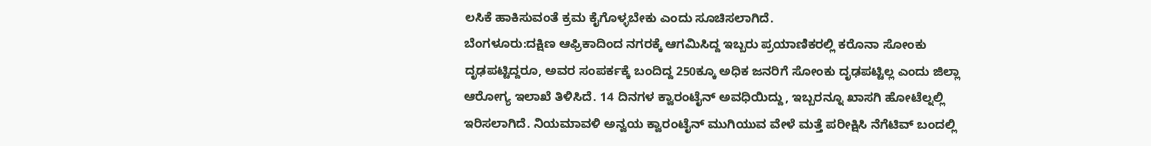ಲಸಿಕೆ ಹಾಕಿಸುವಂತೆ ಕ್ರಮ ಕೈಗೊಳ್ಳಬೇಕು ಎಂದು ಸೂಚಿಸಲಾಗಿದೆ.
ಬೆಂಗಳೂರು:ದಕ್ಷಿಣ ಆಫ್ರಿಕಾದಿಂದ ನಗರಕ್ಕೆ ಆಗಮಿಸಿದ್ದ ಇಬ್ಬರು ಪ್ರಯಾಣಿಕರಲ್ಲಿ ಕರೊನಾ ಸೋಂಕು ದೃಢಪಟ್ಟಿದ್ದರೂ, ಅವರ ಸಂಪರ್ಕಕ್ಕೆ ಬಂದಿದ್ದ 250ಕ್ಕೂ ಅಧಿಕ ಜನರಿಗೆ ಸೋಂಕು ದೃಢಪಟ್ಟಿಲ್ಲ ಎಂದು ಜಿಲ್ಲಾ ಆರೋಗ್ಯ ಇಲಾಖೆ ತಿಳಿಸಿದೆ. 14 ದಿನಗಳ ಕ್ವಾರಂಟೈನ್ ಅವಧಿಯಿದ್ದು, ಇಬ್ಬರನ್ನೂ ಖಾಸಗಿ ಹೋಟೆಲ್ನಲ್ಲಿ ಇರಿಸಲಾಗಿದೆ. ನಿಯಮಾವಳಿ ಅನ್ವಯ ಕ್ವಾರಂಟೈನ್ ಮುಗಿಯುವ ವೇಳೆ ಮತ್ತೆ ಪರೀಕ್ಷಿಸಿ ನೆಗೆಟಿವ್ ಬಂದಲ್ಲಿ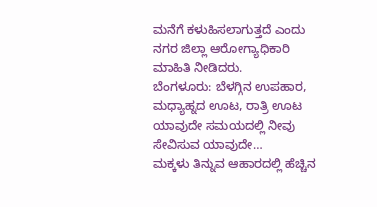ಮನೆಗೆ ಕಳುಹಿಸಲಾಗುತ್ತದೆ ಎಂದು ನಗರ ಜಿಲ್ಲಾ ಆರೋಗ್ಯಾಧಿಕಾರಿ ಮಾಹಿತಿ ನೀಡಿದರು.
ಬೆಂಗಳೂರು: ಬೆಳಗ್ಗಿನ ಉಪಹಾರ, ಮಧ್ಯಾಹ್ನದ ಊಟ, ರಾತ್ರಿ ಊಟ ಯಾವುದೇ ಸಮಯದಲ್ಲಿ ನೀವು ಸೇವಿಸುವ ಯಾವುದೇ…
ಮಕ್ಕಳು ತಿನ್ನುವ ಆಹಾರದಲ್ಲಿ ಹೆಚ್ಚಿನ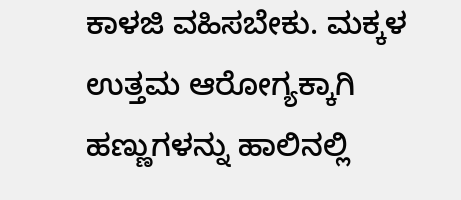ಕಾಳಜಿ ವಹಿಸಬೇಕು. ಮಕ್ಕಳ ಉತ್ತಮ ಆರೋಗ್ಯಕ್ಕಾಗಿ ಹಣ್ಣುಗಳನ್ನು ಹಾಲಿನಲ್ಲಿ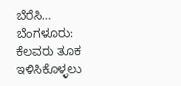ಬೆರೆಸಿ…
ಬೆಂಗಳೂರು: ಕೆಲವರು ತೂಕ ಇಳಿಸಿಕೊಳ್ಳಲು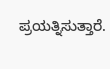ಪ್ರಯತ್ನಿಸುತ್ತಾರೆ.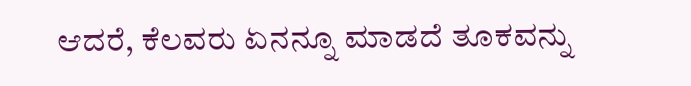ಆದರೆ, ಕೆಲವರು ಏನನ್ನೂ ಮಾಡದೆ ತೂಕವನ್ನು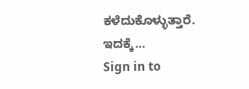ಕಳೆದುಕೊಳ್ಳುತ್ತಾರೆ. ಇದಕ್ಕೆ…
Sign in to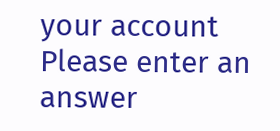your account
Please enter an answer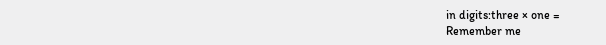in digits:three × one =
Remember me